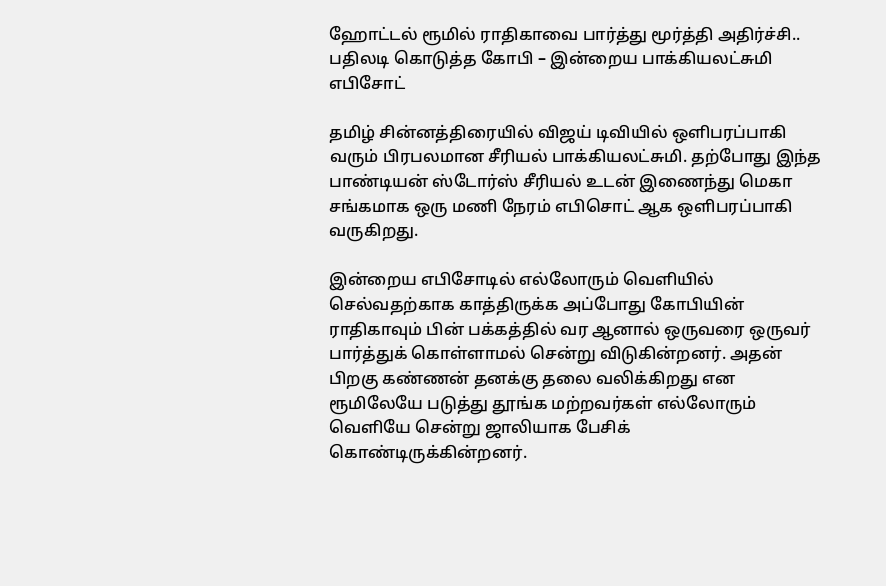ஹோட்டல் ரூமில் ராதிகாவை பார்த்து மூர்த்தி அதிர்ச்சி.. பதிலடி கொடுத்த கோபி – இன்றைய பாக்கியலட்சுமி எபிசோட்

தமிழ் சின்னத்திரையில் விஜய் டிவியில் ஒளிபரப்பாகி வரும் பிரபலமான சீரியல் பாக்கியலட்சுமி. தற்போது இந்த பாண்டியன் ஸ்டோர்ஸ் சீரியல் உடன் இணைந்து மெகா சங்கமாக ஒரு மணி நேரம் எபிசொட் ஆக ஒளிபரப்பாகி வருகிறது.

இன்றைய எபிசோடில் எல்லோரும் வெளியில் செல்வதற்காக காத்திருக்க அப்போது கோபியின் ராதிகாவும் பின் பக்கத்தில் வர ஆனால் ஒருவரை ஒருவர் பார்த்துக் கொள்ளாமல் சென்று விடுகின்றனர். அதன் பிறகு கண்ணன் தனக்கு தலை வலிக்கிறது என ரூமிலேயே படுத்து தூங்க மற்றவர்கள் எல்லோரும் வெளியே சென்று ஜாலியாக பேசிக் கொண்டிருக்கின்றனர்.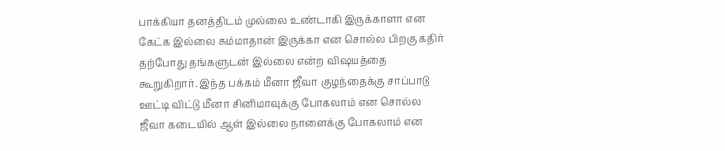பாக்கியா தனத்திடம் முல்லை உண்டாகி இருக்காளா என கேட்க இல்லை சும்மாதான் இருக்கா என சொல்ல பிறகு கதிர் தற்போது தங்களுடன் இல்லை என்ற விஷயத்தை கூறுகிறார். இந்த பக்கம் மீனா ஜீவா குழந்தைக்கு சாப்பாடு ஊட்டி விட்டு மீனா சினிமாவுக்கு போகலாம் என சொல்ல ஜீவா கடையில் ஆள் இல்லை நாளைக்கு போகலாம் என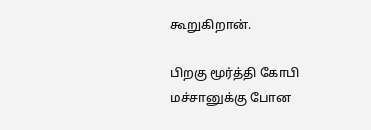கூறுகிறான்.

பிறகு மூர்த்தி கோபி மச்சானுக்கு போன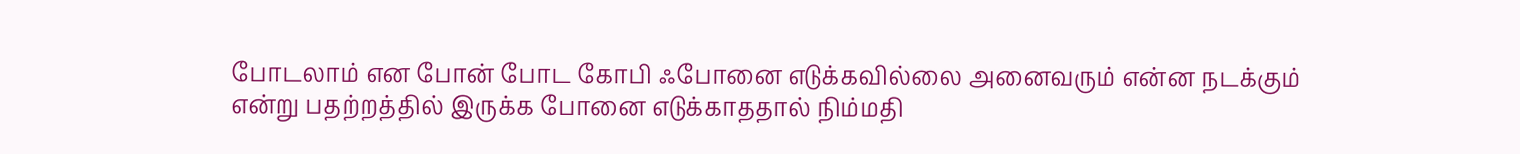போடலாம் என போன் போட கோபி ஃபோனை எடுக்கவில்லை அனைவரும் என்ன நடக்கும் என்று பதற்றத்தில் இருக்க போனை எடுக்காததால் நிம்மதி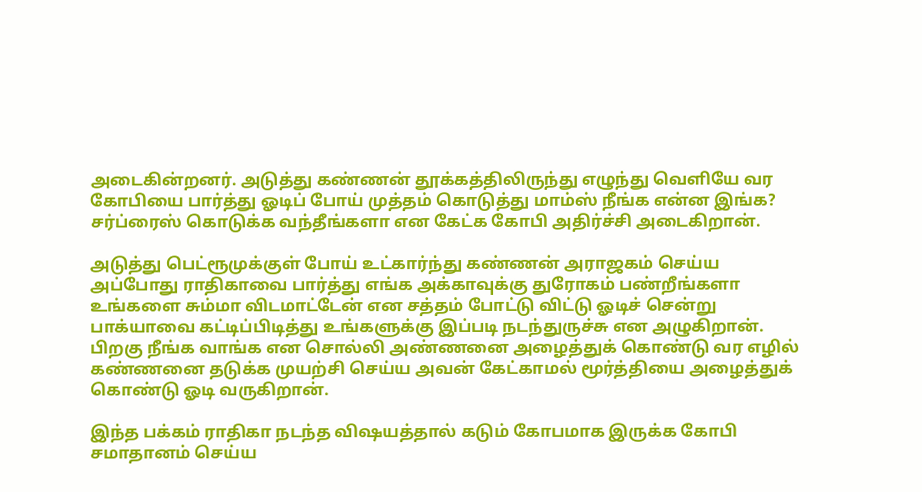அடைகின்றனர். அடுத்து கண்ணன் தூக்கத்திலிருந்து எழுந்து வெளியே வர கோபியை பார்த்து ஓடிப் போய் முத்தம் கொடுத்து மாம்ஸ் நீங்க என்ன இங்க? சர்ப்ரைஸ் கொடுக்க வந்தீங்களா என கேட்க கோபி அதிர்ச்சி அடைகிறான்.

அடுத்து பெட்ரூமுக்குள் போய் உட்கார்ந்து கண்ணன் அராஜகம் செய்ய அப்போது ராதிகாவை பார்த்து எங்க அக்காவுக்கு துரோகம் பண்றீங்களா உங்களை சும்மா விடமாட்டேன் என சத்தம் போட்டு விட்டு ஓடிச் சென்று பாக்யாவை கட்டிப்பிடித்து உங்களுக்கு இப்படி நடந்துருச்சு என அழுகிறான். பிறகு நீங்க வாங்க என சொல்லி அண்ணனை அழைத்துக் கொண்டு வர எழில் கண்ணனை தடுக்க முயற்சி செய்ய அவன் கேட்காமல் மூர்த்தியை அழைத்துக் கொண்டு ஓடி வருகிறான்.

இந்த பக்கம் ராதிகா நடந்த விஷயத்தால் கடும் கோபமாக இருக்க கோபி சமாதானம் செய்ய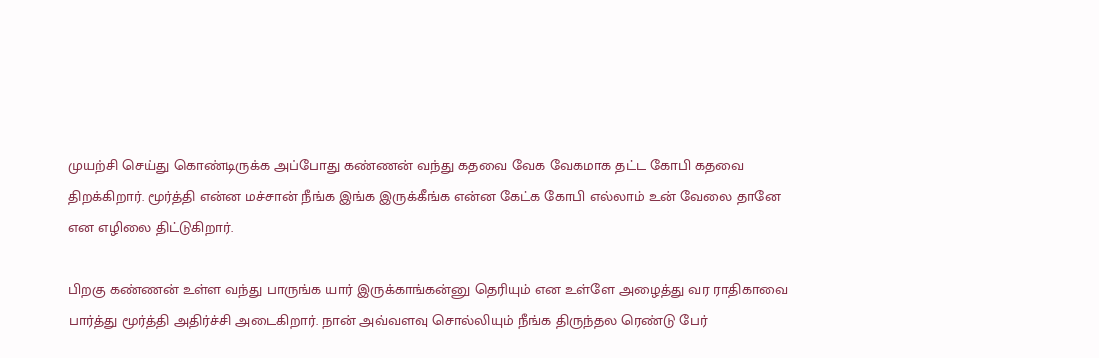முயற்சி செய்து கொண்டிருக்க அப்போது கண்ணன் வந்து கதவை வேக வேகமாக தட்ட கோபி கதவை திறக்கிறார். மூர்த்தி என்ன மச்சான் நீங்க இங்க இருக்கீங்க என்ன கேட்க கோபி எல்லாம் உன் வேலை தானே என எழிலை திட்டுகிறார்.

பிறகு கண்ணன் உள்ள வந்து பாருங்க யார் இருக்காங்கன்னு தெரியும் என உள்ளே அழைத்து வர ராதிகாவை பார்த்து மூர்த்தி அதிர்ச்சி அடைகிறார். நான் அவ்வளவு சொல்லியும் நீங்க திருந்தல ரெண்டு பேர்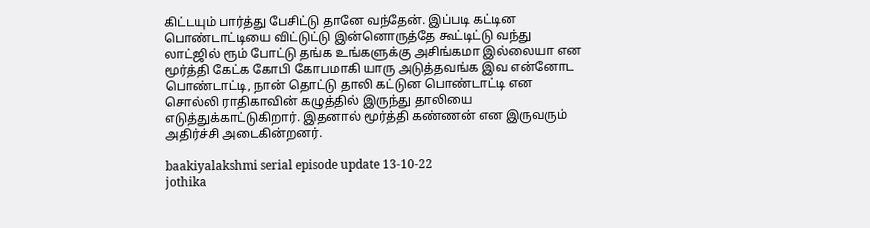கிட்டயும் பார்த்து பேசிட்டு தானே வந்தேன். இப்படி கட்டின பொண்டாட்டியை விட்டுட்டு இன்னொருத்தே கூட்டிட்டு வந்து லாட்ஜில் ரூம் போட்டு தங்க உங்களுக்கு அசிங்கமா இல்லையா என மூர்த்தி கேட்க கோபி கோபமாகி யாரு அடுத்தவங்க இவ என்னோட பொண்டாட்டி, நான் தொட்டு தாலி கட்டுன பொண்டாட்டி என சொல்லி ராதிகாவின் கழுத்தில் இருந்து தாலியை எடுத்துக்காட்டுகிறார். இதனால் மூர்த்தி கண்ணன் என இருவரும் அதிர்ச்சி அடைகின்றனர்.

baakiyalakshmi serial episode update 13-10-22
jothika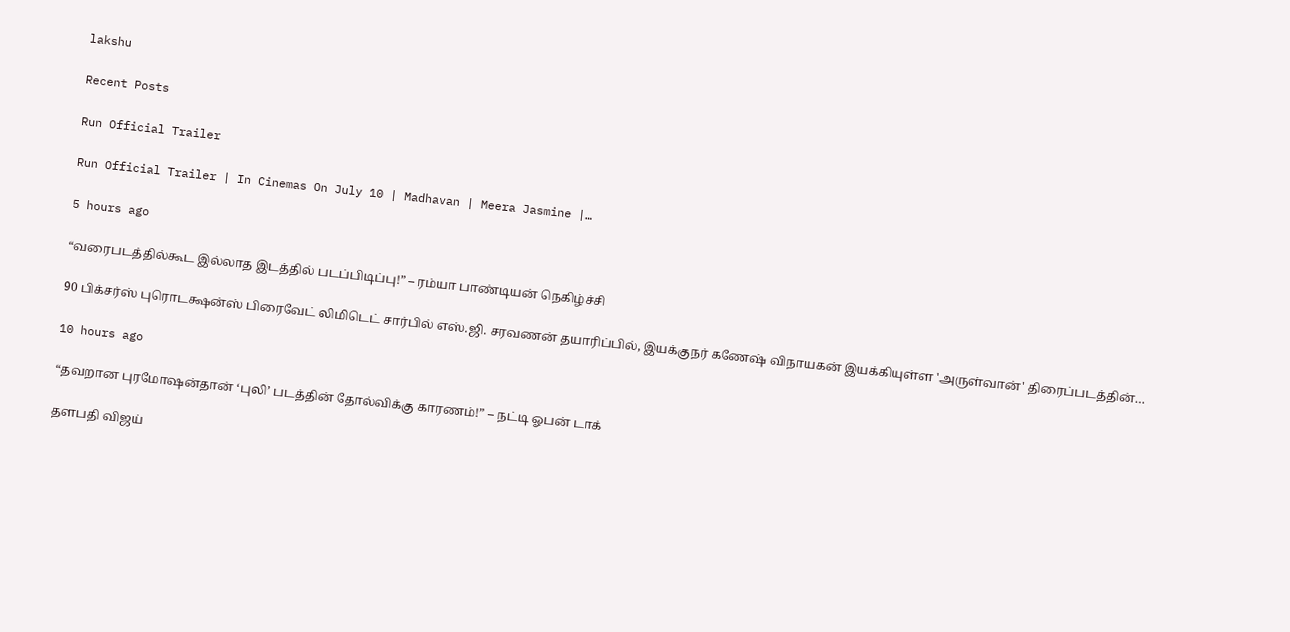lakshu

Recent Posts

Run Official Trailer

Run Official Trailer | In Cinemas On July 10 | Madhavan | Meera Jasmine |…

5 hours ago

“வரைபடத்தில்கூட இல்லாத இடத்தில் படப்பிடிப்பு!” – ரம்யா பாண்டியன் நெகிழ்ச்சி

90 பிக்சர்ஸ் புரொடக்ஷன்ஸ் பிரைவேட் லிமிடெட் சார்பில் எஸ்.ஜி. சரவணன் தயாரிப்பில், இயக்குநர் கணேஷ் விநாயகன் இயக்கியுள்ள 'அருள்வான்' திரைப்படத்தின்…

10 hours ago

“தவறான புரமோஷன்தான் ‘புலி’ படத்தின் தோல்விக்கு காரணம்!” – நட்டி ஓபன் டாக்

தளபதி விஜய்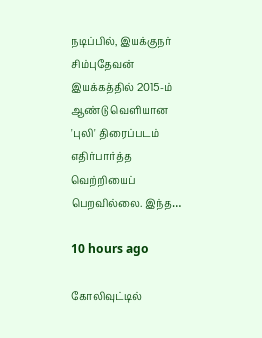நடிப்பில், இயக்குநர் சிம்புதேவன் இயக்கத்தில் 2015-ம் ஆண்டு வெளியான 'புலி' திரைப்படம் எதிர்பார்த்த வெற்றியைப் பெறவில்லை. இந்த…

10 hours ago

கோலிவுட்டில்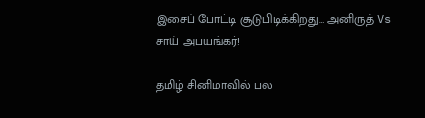இசைப் போட்டி சூடுபிடிக்கிறது… அனிருத் Vs சாய் அபயங்கர்!

தமிழ் சினிமாவில் பல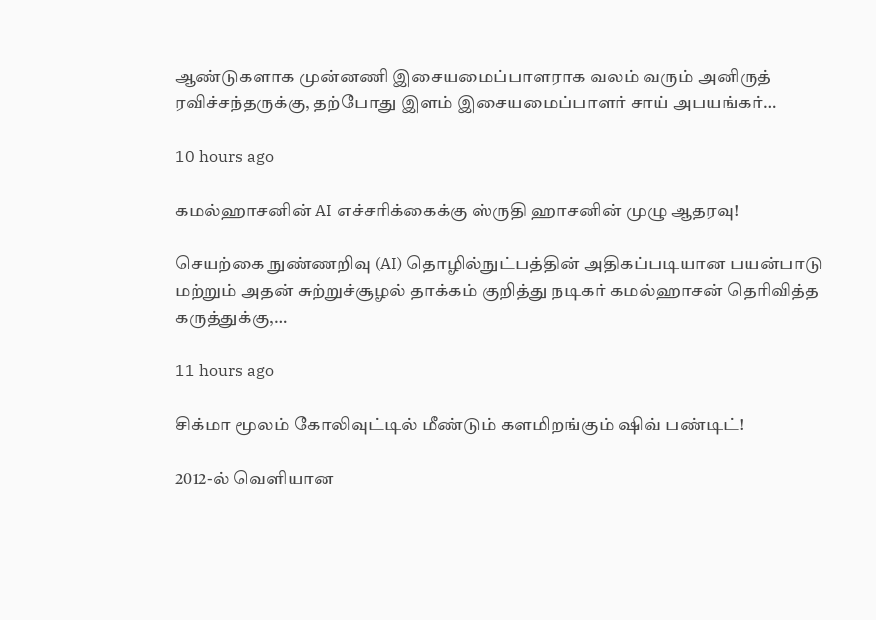ஆண்டுகளாக முன்னணி இசையமைப்பாளராக வலம் வரும் அனிருத் ரவிச்சந்தருக்கு, தற்போது இளம் இசையமைப்பாளர் சாய் அபயங்கர்…

10 hours ago

கமல்ஹாசனின் AI எச்சரிக்கைக்கு ஸ்ருதி ஹாசனின் முழு ஆதரவு!

செயற்கை நுண்ணறிவு (AI) தொழில்நுட்பத்தின் அதிகப்படியான பயன்பாடு மற்றும் அதன் சுற்றுச்சூழல் தாக்கம் குறித்து நடிகர் கமல்ஹாசன் தெரிவித்த கருத்துக்கு,…

11 hours ago

சிக்மா மூலம் கோலிவுட்டில் மீண்டும் களமிறங்கும் ஷிவ் பண்டிட்!

2012-ல் வெளியான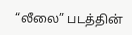“லீலை” படத்தின்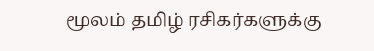மூலம் தமிழ் ரசிகர்களுக்கு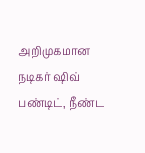அறிமுகமான நடிகர் ஷிவ் பண்டிட், நீண்ட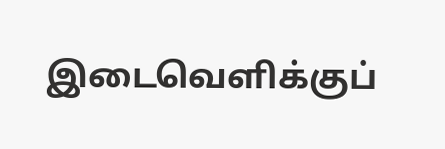இடைவெளிக்குப்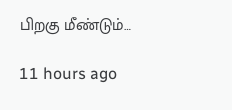பிறகு மீண்டும்…

11 hours ago